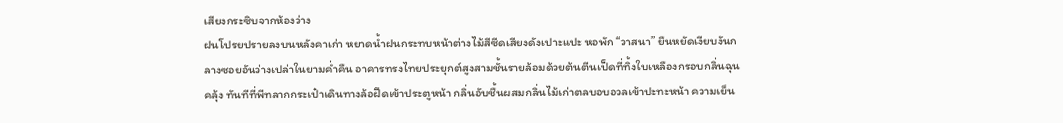เสียงกระซิบจากห้องว่าง
ฝนโปรยปรายลงบนหลังคาเก่า หยาดน้ำฝนกระทบหน้าต่างไม้สีซีดเสียงดังเปาะแปะ หอพัก “วาสนา” ยืนหยัดเงียบงันกลางซอยอันว่างเปล่าในยามค่ำคืน อาคารทรงไทยประยุกต์สูงสามชั้นรายล้อมด้วยต้นตีนเป็ดที่ทิ้งใบเหลืองกรอบกลิ่นฉุนคลุ้ง ทันทีที่พีทลากกระเป๋าเดินทางล้อฝืดเข้าประตูหน้า กลิ่นอับชื้นผสมกลิ่นไม้เก่าตลบอบอวลเข้าปะทะหน้า ความเย็น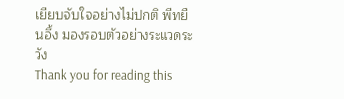เยียบจับใจอย่างไม่ปกติ พีทยืนอึ้ง มองรอบตัวอย่างระแวดระวัง
Thank you for reading this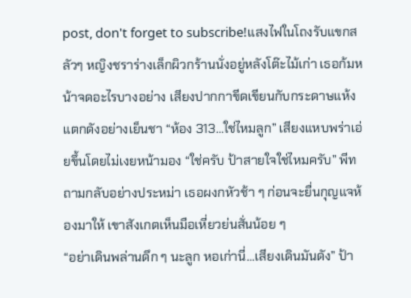post, don't forget to subscribe!แสงไฟในโถงรับแขกสลัวๆ หญิงชราร่างเล็กผิวกร้านนั่งอยู่หลังโต๊ะไม้เก่า เธอก้มหน้าจดอะไรบางอย่าง เสียงปากกาขีดเขียนกับกระดาษแห้งแตกดังอย่างเย็นชา “ห้อง 313…ใช่ไหมลูก” เสียงแหบพร่าเอ่ยขึ้นโดยไม่เงยหน้ามอง “ใช่ครับ ป้าสายใจใช่ไหมครับ” พีทถามกลับอย่างประหม่า เธอผงกหัวช้า ๆ ก่อนจะยื่นกุญแจห้องมาให้ เขาสังเกตเห็นมือเหี่ยวย่นสั่นน้อย ๆ
“อย่าเดินพล่านดึก ๆ นะลูก หอเก่านี่…เสียงเดินมันดัง” ป้า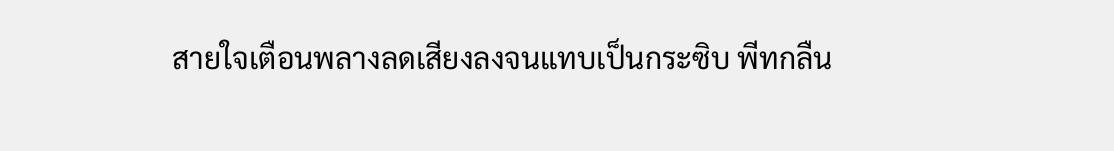สายใจเตือนพลางลดเสียงลงจนแทบเป็นกระซิบ พีทกลืน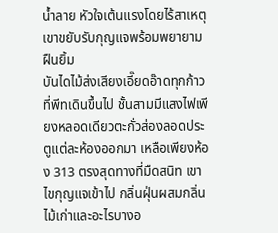น้ำลาย หัวใจเต้นแรงโดยไร้สาเหตุ เขาขยับรับกุญแจพร้อมพยายามฝืนยิ้ม
บันไดไม้ส่งเสียงเอี๊ยดอ๊าดทุกก้าวที่พีทเดินขึ้นไป ชั้นสามมีแสงไฟเพียงหลอดเดียวตะกั่วส่องลอดประตูแต่ละห้องออกมา เหลือเพียงห้อง 313 ตรงสุดทางที่มืดสนิท เขาไขกุญแจเข้าไป กลิ่นฝุ่นผสมกลิ่นไม้เก่าและอะไรบางอ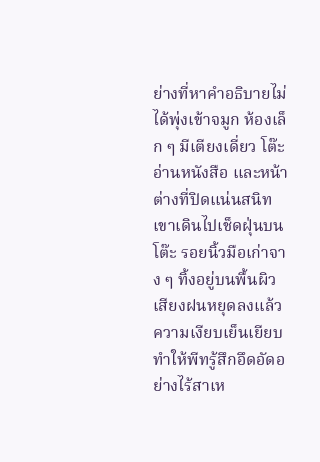ย่างที่หาคำอธิบายไม่ได้พุ่งเข้าจมูก ห้องเล็ก ๆ มีเตียงเดี่ยว โต๊ะอ่านหนังสือ และหน้าต่างที่ปิดแน่นสนิท เขาเดินไปเช็ดฝุ่นบนโต๊ะ รอยนิ้วมือเก่าจาง ๆ ทิ้งอยู่บนพื้นผิว
เสียงฝนหยุดลงแล้ว ความเงียบเย็นเยียบทำให้พีทรู้สึกอึดอัดอย่างไร้สาเห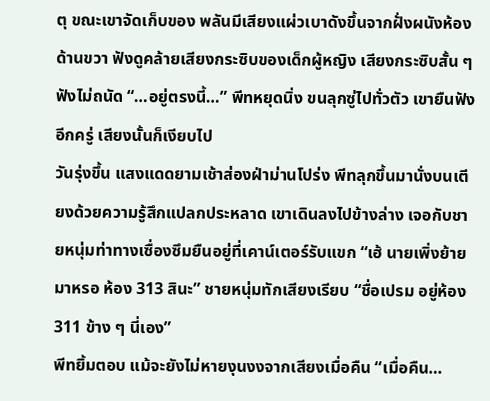ตุ ขณะเขาจัดเก็บของ พลันมีเสียงแผ่วเบาดังขึ้นจากฝั่งผนังห้องด้านขวา ฟังดูคล้ายเสียงกระซิบของเด็กผู้หญิง เสียงกระซิบสั้น ๆ ฟังไม่ถนัด “…อยู่ตรงนี้…” พีทหยุดนิ่ง ขนลุกซู่ไปทั่วตัว เขายืนฟังอีกครู่ เสียงนั้นก็เงียบไป
วันรุ่งขึ้น แสงแดดยามเช้าส่องฝ่าม่านโปร่ง พีทลุกขึ้นมานั่งบนเตียงด้วยความรู้สึกแปลกประหลาด เขาเดินลงไปข้างล่าง เจอกับชายหนุ่มท่าทางเซื่องซึมยืนอยู่ที่เคาน์เตอร์รับแขก “เฮ้ นายเพิ่งย้ายมาหรอ ห้อง 313 สินะ” ชายหนุ่มทักเสียงเรียบ “ชื่อเปรม อยู่ห้อง 311 ข้าง ๆ นี่เอง”
พีทยิ้มตอบ แม้จะยังไม่หายงุนงงจากเสียงเมื่อคืน “เมื่อคืน…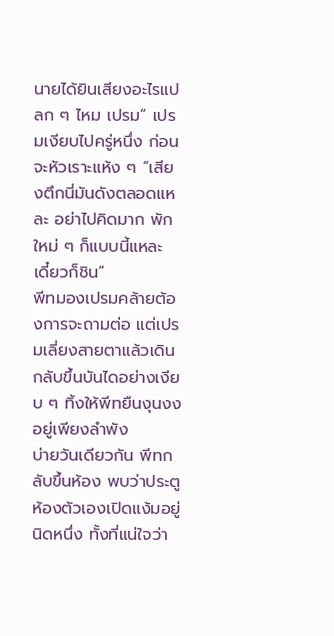นายได้ยินเสียงอะไรแปลก ๆ ไหม เปรม” เปรมเงียบไปครู่หนึ่ง ก่อนจะหัวเราะแห้ง ๆ “เสียงตึกนี่มันดังตลอดแหละ อย่าไปคิดมาก พักใหม่ ๆ ก็แบบนี้แหละ เดี๋ยวก็ชิน”
พีทมองเปรมคล้ายต้องการจะถามต่อ แต่เปรมเลี่ยงสายตาแล้วเดินกลับขึ้นบันไดอย่างเงียบ ๆ ทิ้งให้พีทยืนงุนงงอยู่เพียงลำพัง
บ่ายวันเดียวกัน พีทกลับขึ้นห้อง พบว่าประตูห้องตัวเองเปิดแง้มอยู่นิดหนึ่ง ทั้งที่แน่ใจว่า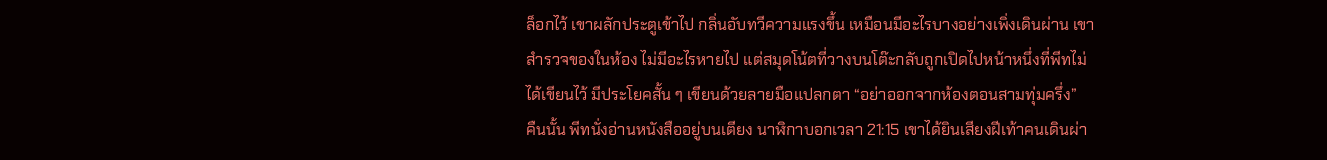ล็อกไว้ เขาผลักประตูเข้าไป กลิ่นอับทวีความแรงขึ้น เหมือนมีอะไรบางอย่างเพิ่งเดินผ่าน เขาสำรวจของในห้อง ไม่มีอะไรหายไป แต่สมุดโน้ตที่วางบนโต๊ะกลับถูกเปิดไปหน้าหนึ่งที่พีทไม่ได้เขียนไว้ มีประโยคสั้น ๆ เขียนด้วยลายมือแปลกตา “อย่าออกจากห้องตอนสามทุ่มครึ่ง”
คืนนั้น พีทนั่งอ่านหนังสืออยู่บนเตียง นาฬิกาบอกเวลา 21:15 เขาได้ยินเสียงฝีเท้าคนเดินผ่า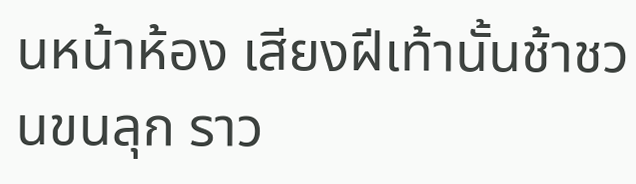นหน้าห้อง เสียงฝีเท้านั้นช้าชวนขนลุก ราว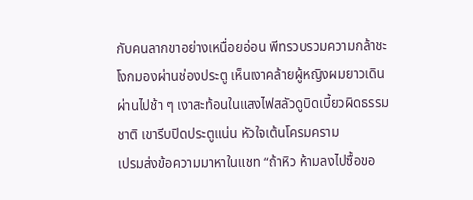กับคนลากขาอย่างเหนื่อยอ่อน พีทรวบรวมความกล้าชะโงกมองผ่านช่องประตู เห็นเงาคล้ายผู้หญิงผมยาวเดินผ่านไปช้า ๆ เงาสะท้อนในแสงไฟสลัวดูบิดเบี้ยวผิดธรรมชาติ เขารีบปิดประตูแน่น หัวใจเต้นโครมคราม
เปรมส่งข้อความมาหาในแชท “ถ้าหิว ห้ามลงไปซื้อขอ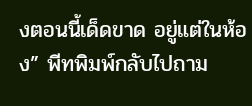งตอนนี้เด็ดขาด อยู่แต่ในห้อง” พีทพิมพ์กลับไปถาม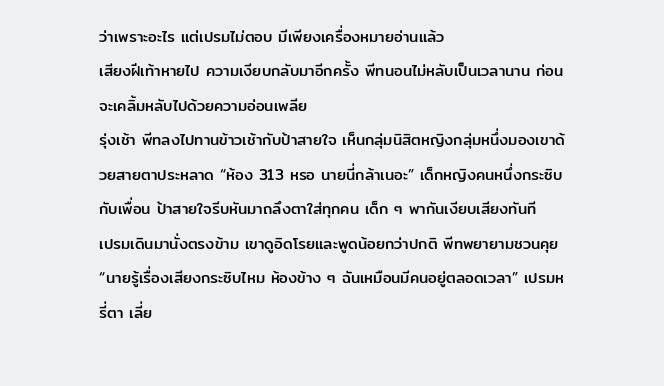ว่าเพราะอะไร แต่เปรมไม่ตอบ มีเพียงเครื่องหมายอ่านแล้ว
เสียงฝีเท้าหายไป ความเงียบกลับมาอีกครั้ง พีทนอนไม่หลับเป็นเวลานาน ก่อนจะเคลิ้มหลับไปด้วยความอ่อนเพลีย
รุ่งเช้า พีทลงไปทานข้าวเช้ากับป้าสายใจ เห็นกลุ่มนิสิตหญิงกลุ่มหนึ่งมองเขาด้วยสายตาประหลาด “ห้อง 313 หรอ นายนี่กล้าเนอะ” เด็กหญิงคนหนึ่งกระซิบกับเพื่อน ป้าสายใจรีบหันมาถลึงตาใส่ทุกคน เด็ก ๆ พากันเงียบเสียงทันที
เปรมเดินมานั่งตรงข้าม เขาดูอิดโรยและพูดน้อยกว่าปกติ พีทพยายามชวนคุย “นายรู้เรื่องเสียงกระซิบไหม ห้องข้าง ๆ ฉันเหมือนมีคนอยู่ตลอดเวลา” เปรมหรี่ตา เลี่ย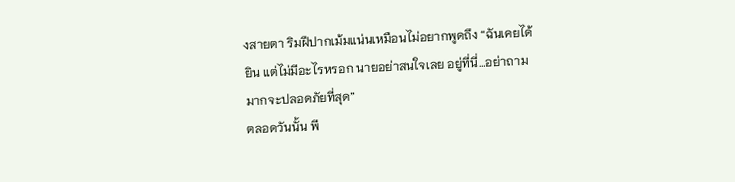งสายตา ริมฝีปากเม้มแน่นเหมือนไม่อยากพูดถึง “ฉันเคยได้ยิน แต่ไม่มีอะไรหรอก นายอย่าสนใจเลย อยู่ที่นี่…อย่าถามมากจะปลอดภัยที่สุด”
ตลอดวันนั้น พี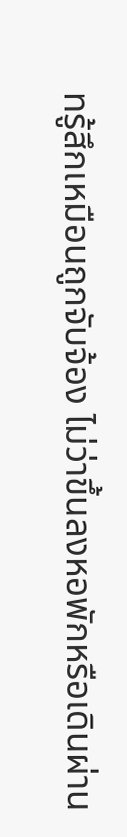ทรู้สึกเหมือนถูกจับจ้อง ไม่ว่าขึ้นลงหอพักหรือเดินผ่าน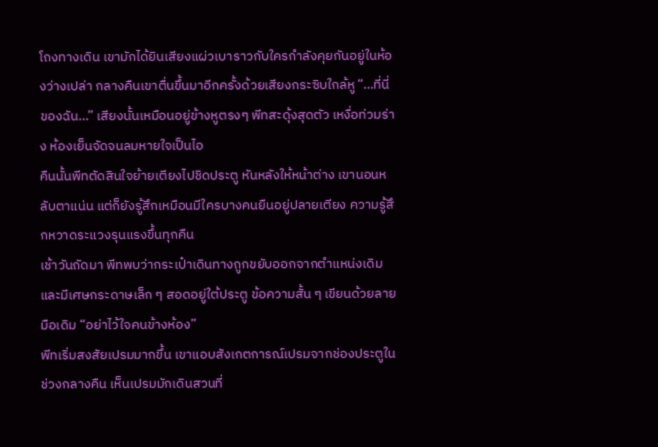โถงทางเดิน เขามักได้ยินเสียงแผ่วเบาราวกับใครกำลังคุยกันอยู่ในห้องว่างเปล่า กลางคืนเขาตื่นขึ้นมาอีกครั้งด้วยเสียงกระซิบใกล้หู “…ที่นี่ของฉัน…” เสียงนั้นเหมือนอยู่ข้างหูตรงๆ พีทสะดุ้งสุดตัว เหงื่อท่วมร่าง ห้องเย็นจัดจนลมหายใจเป็นไอ
คืนนั้นพีทตัดสินใจย้ายเตียงไปชิดประตู หันหลังให้หน้าต่าง เขานอนหลับตาแน่น แต่ก็ยังรู้สึกเหมือนมีใครบางคนยืนอยู่ปลายเตียง ความรู้สึกหวาดระแวงรุนแรงขึ้นทุกคืน
เช้าวันถัดมา พีทพบว่ากระเป๋าเดินทางถูกขยับออกจากตำแหน่งเดิม และมีเศษกระดาษเล็ก ๆ สอดอยู่ใต้ประตู ข้อความสั้น ๆ เขียนด้วยลายมือเดิม “อย่าไว้ใจคนข้างห้อง”
พีทเริ่มสงสัยเปรมมากขึ้น เขาแอบสังเกตการณ์เปรมจากช่องประตูในช่วงกลางคืน เห็นเปรมมักเดินสวนที่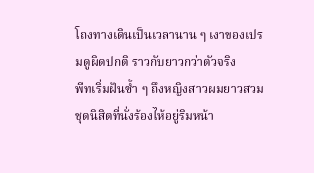โถงทางเดินเป็นเวลานาน ๆ เงาของเปรมดูผิดปกติ ราวกับยาวกว่าตัวจริง
พีทเริ่มฝันซ้ำ ๆ ถึงหญิงสาวผมยาวสวมชุดนิสิตที่นั่งร้องไห้อยู่ริมหน้า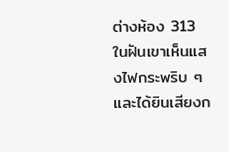ต่างห้อง 313 ในฝันเขาเห็นแสงไฟกระพริบ ๆ และได้ยินเสียงก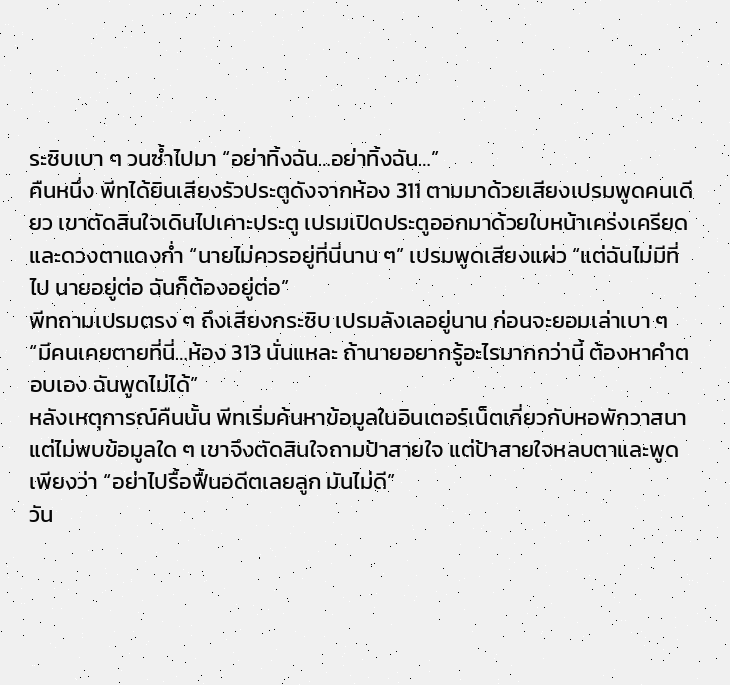ระซิบเบา ๆ วนซ้ำไปมา “อย่าทิ้งฉัน…อย่าทิ้งฉัน…”
คืนหนึ่ง พีทได้ยินเสียงรัวประตูดังจากห้อง 311 ตามมาด้วยเสียงเปรมพูดคนเดียว เขาตัดสินใจเดินไปเคาะประตู เปรมเปิดประตูออกมาด้วยใบหน้าเคร่งเครียดและดวงตาแดงก่ำ “นายไม่ควรอยู่ที่นี่นาน ๆ” เปรมพูดเสียงแผ่ว “แต่ฉันไม่มีที่ไป นายอยู่ต่อ ฉันก็ต้องอยู่ต่อ”
พีทถามเปรมตรง ๆ ถึงเสียงกระซิบ เปรมลังเลอยู่นาน ก่อนจะยอมเล่าเบา ๆ “มีคนเคยตายที่นี่…ห้อง 313 นั่นแหละ ถ้านายอยากรู้อะไรมากกว่านี้ ต้องหาคำตอบเอง ฉันพูดไม่ได้”
หลังเหตุการณ์คืนนั้น พีทเริ่มค้นหาข้อมูลในอินเตอร์เน็ตเกี่ยวกับหอพักวาสนา แต่ไม่พบข้อมูลใด ๆ เขาจึงตัดสินใจถามป้าสายใจ แต่ป้าสายใจหลบตาและพูดเพียงว่า “อย่าไปรื้อฟื้นอดีตเลยลูก มันไม่ดี”
วัน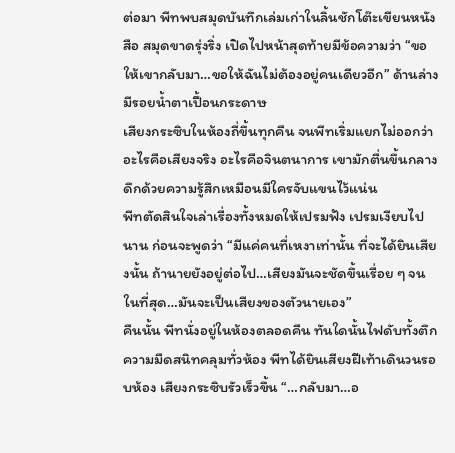ต่อมา พีทพบสมุดบันทึกเล่มเก่าในลิ้นชักโต๊ะเขียนหนังสือ สมุดขาดรุ่งริ่ง เปิดไปหน้าสุดท้ายมีข้อความว่า “ขอให้เขากลับมา…ขอให้ฉันไม่ต้องอยู่คนเดียวอีก” ด้านล่างมีรอยน้ำตาเปื้อนกระดาษ
เสียงกระซิบในห้องถี่ขึ้นทุกคืน จนพีทเริ่มแยกไม่ออกว่าอะไรคือเสียงจริง อะไรคือจินตนาการ เขามักตื่นขึ้นกลางดึกด้วยความรู้สึกเหมือนมีใครจับแขนไว้แน่น
พีทตัดสินใจเล่าเรื่องทั้งหมดให้เปรมฟัง เปรมเงียบไปนาน ก่อนจะพูดว่า “มีแค่คนที่เหงาเท่านั้น ที่จะได้ยินเสียงนั้น ถ้านายยังอยู่ต่อไป…เสียงมันจะชัดขึ้นเรื่อย ๆ จนในที่สุด…มันจะเป็นเสียงของตัวนายเอง”
คืนนั้น พีทนั่งอยู่ในห้องตลอดคืน ทันใดนั้นไฟดับทั้งตึก ความมืดสนิทคลุมทั่วห้อง พีทได้ยินเสียงฝีเท้าเดินวนรอบห้อง เสียงกระซิบรัวเร็วขึ้น “…กลับมา…อ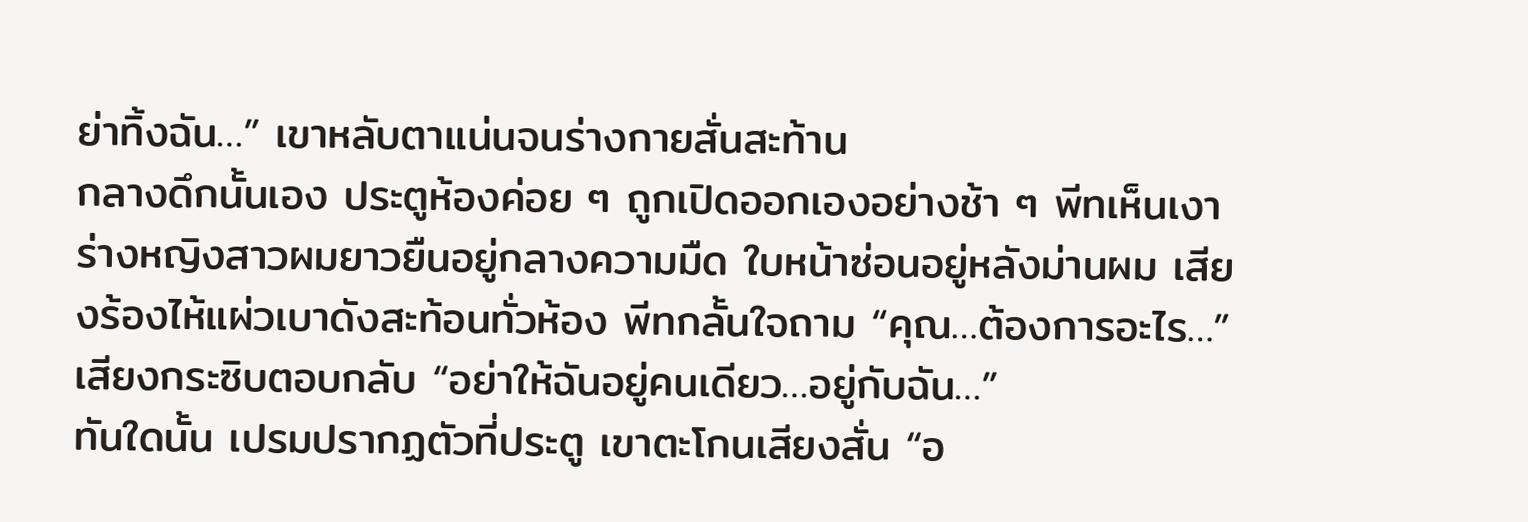ย่าทิ้งฉัน…” เขาหลับตาแน่นจนร่างกายสั่นสะท้าน
กลางดึกนั้นเอง ประตูห้องค่อย ๆ ถูกเปิดออกเองอย่างช้า ๆ พีทเห็นเงาร่างหญิงสาวผมยาวยืนอยู่กลางความมืด ใบหน้าซ่อนอยู่หลังม่านผม เสียงร้องไห้แผ่วเบาดังสะท้อนทั่วห้อง พีทกลั้นใจถาม “คุณ…ต้องการอะไร…”
เสียงกระซิบตอบกลับ “อย่าให้ฉันอยู่คนเดียว…อยู่กับฉัน…”
ทันใดนั้น เปรมปรากฏตัวที่ประตู เขาตะโกนเสียงสั่น “อ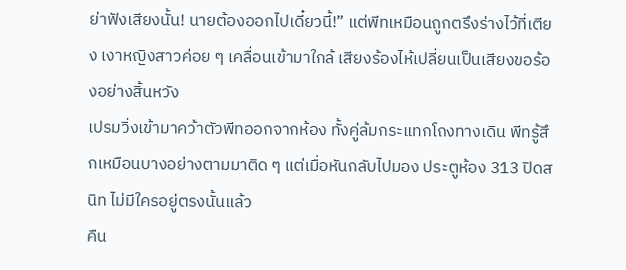ย่าฟังเสียงนั้น! นายต้องออกไปเดี๋ยวนี้!” แต่พีทเหมือนถูกตรึงร่างไว้ที่เตียง เงาหญิงสาวค่อย ๆ เคลื่อนเข้ามาใกล้ เสียงร้องไห้เปลี่ยนเป็นเสียงขอร้องอย่างสิ้นหวัง
เปรมวิ่งเข้ามาคว้าตัวพีทออกจากห้อง ทั้งคู่ล้มกระแทกโถงทางเดิน พีทรู้สึกเหมือนบางอย่างตามมาติด ๆ แต่เมื่อหันกลับไปมอง ประตูห้อง 313 ปิดสนิท ไม่มีใครอยู่ตรงนั้นแล้ว
คืน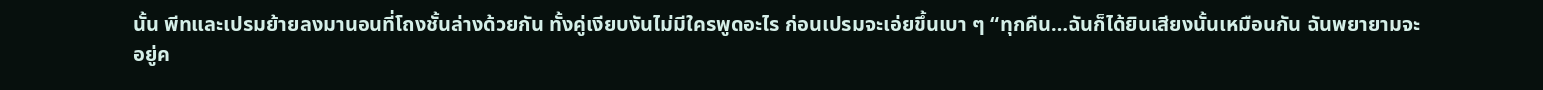นั้น พีทและเปรมย้ายลงมานอนที่โถงชั้นล่างด้วยกัน ทั้งคู่เงียบงันไม่มีใครพูดอะไร ก่อนเปรมจะเอ่ยขึ้นเบา ๆ “ทุกคืน…ฉันก็ได้ยินเสียงนั้นเหมือนกัน ฉันพยายามจะอยู่ค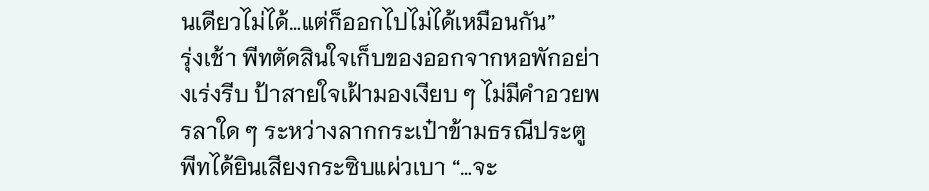นเดียวไม่ได้…แต่ก็ออกไปไม่ได้เหมือนกัน”
รุ่งเช้า พีทตัดสินใจเก็บของออกจากหอพักอย่างเร่งรีบ ป้าสายใจเฝ้ามองเงียบ ๆ ไม่มีคำอวยพรลาใด ๆ ระหว่างลากกระเป๋าข้ามธรณีประตู พีทได้ยินเสียงกระซิบแผ่วเบา “…จะ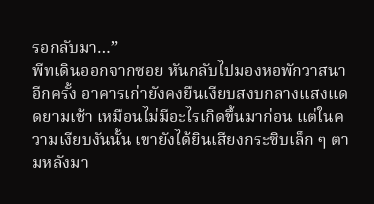รอกลับมา…”
พีทเดินออกจากซอย หันกลับไปมองหอพักวาสนาอีกครั้ง อาคารเก่ายังคงยืนเงียบสงบกลางแสงแดดยามเช้า เหมือนไม่มีอะไรเกิดขึ้นมาก่อน แต่ในความเงียบงันนั้น เขายังได้ยินเสียงกระซิบเล็ก ๆ ตามหลังมา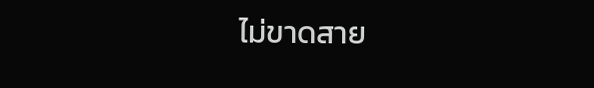ไม่ขาดสาย